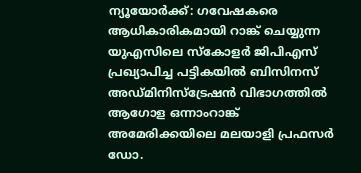ന്യൂയോർക്ക്: ഗവേഷകരെ ആധികാരികമായി റാങ്ക് ചെയ്യുന്ന യുഎസിലെ സ്കോളർ ജിപിഎസ് പ്രഖ്യാപിച്ച പട്ടികയിൽ ബിസിനസ് അഡ്മിനിസ്ട്രേഷൻ വിഭാഗത്തിൽ ആഗോള ഒന്നാംറാങ്ക് അമേരിക്കയിലെ മലയാളി പ്രഫസർ ഡോ.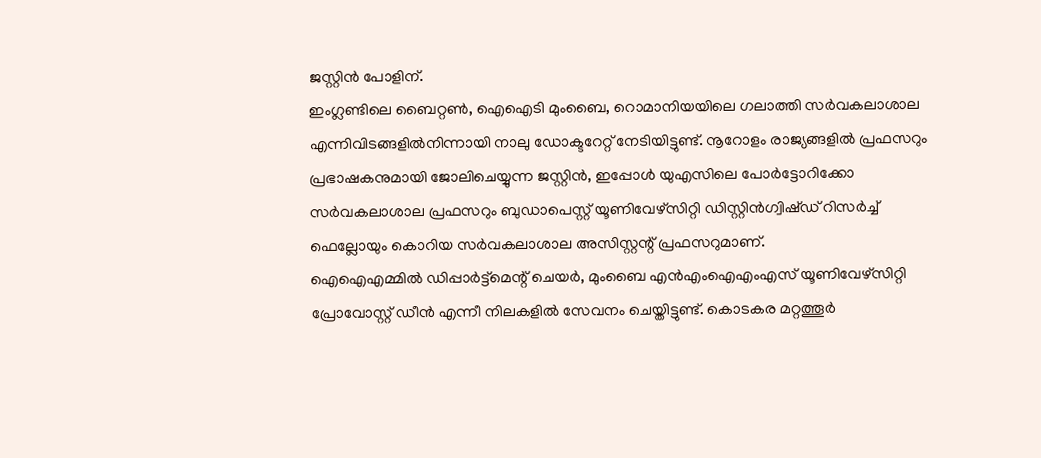ജസ്റ്റിൻ പോളിന്.
ഇംഗ്ലണ്ടിലെ ബൈറ്റൺ, ഐഐടി മുംബൈ, റൊമാനിയയിലെ ഗലാത്തി സർവകലാശാല എന്നിവിടങ്ങളിൽനിന്നായി നാലു ഡോക്ടറേറ്റ് നേടിയിട്ടുണ്ട്. നൂറോളം രാജ്യങ്ങളിൽ പ്രഫസറും പ്രഭാഷകനുമായി ജോലിചെയ്യുന്ന ജസ്റ്റിൻ, ഇപ്പോൾ യുഎസിലെ പോർട്ടോറിക്കോ സർവകലാശാല പ്രഫസറും ബുഡാപെസ്റ്റ് യൂണിവേഴ്സിറ്റി ഡിസ്റ്റിൻഗ്വിഷ്ഡ് റിസർച്ച് ഫെല്ലോയും കൊറിയ സർവകലാശാല അസിസ്റ്റന്റ് പ്രഫസറുമാണ്.
ഐഐഎമ്മിൽ ഡിപ്പാർട്ട്മെന്റ് ചെയർ, മുംബൈ എൻഎംഐഎംഎസ് യൂണിവേഴ്സിറ്റി പ്രോവോസ്റ്റ് ഡീൻ എന്നീ നിലകളിൽ സേവനം ചെയ്തിട്ടുണ്ട്. കൊടകര മറ്റത്തൂർ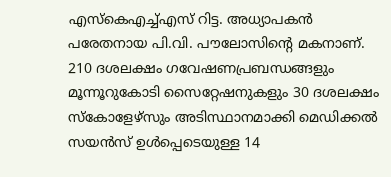എസ്കെഎച്ച്എസ് റിട്ട. അധ്യാപകൻ പരേതനായ പി.വി. പൗലോസിന്റെ മകനാണ്.
210 ദശലക്ഷം ഗവേഷണപ്രബന്ധങ്ങളും മൂന്നൂറുകോടി സൈറ്റേഷനുകളും 30 ദശലക്ഷം സ്കോളേഴ്സും അടിസ്ഥാനമാക്കി മെഡിക്കൽ സയൻസ് ഉൾപ്പെടെയുള്ള 14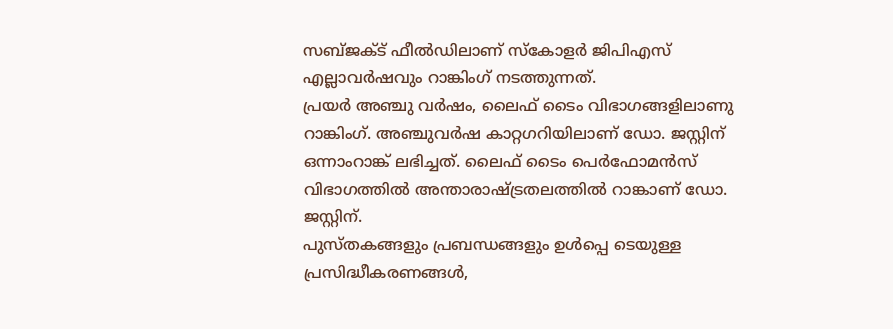സബ്ജക്ട് ഫീൽഡിലാണ് സ്കോളർ ജിപിഎസ് എല്ലാവർഷവും റാങ്കിംഗ് നടത്തുന്നത്.
പ്രയർ അഞ്ചു വർഷം, ലൈഫ് ടൈം വിഭാഗങ്ങളിലാണു റാങ്കിംഗ്. അഞ്ചുവർഷ കാറ്റഗറിയിലാണ് ഡോ. ജസ്റ്റിന് ഒന്നാംറാങ്ക് ലഭിച്ചത്. ലൈഫ് ടൈം പെർഫോമൻസ് വിഭാഗത്തിൽ അന്താരാഷ്ട്രതലത്തിൽ റാങ്കാണ് ഡോ. ജസ്റ്റിന്.
പുസ്തകങ്ങളും പ്രബന്ധങ്ങളും ഉൾപ്പെ ടെയുള്ള പ്രസിദ്ധീകരണങ്ങൾ,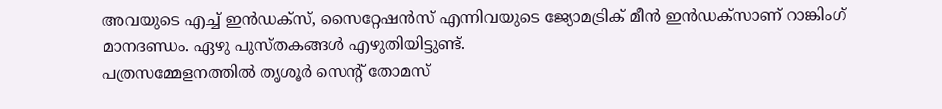അവയുടെ എച്ച് ഇൻഡക്സ്, സൈറ്റേഷൻസ് എന്നിവയുടെ ജ്യോമട്രിക് മീൻ ഇൻഡക്സാണ് റാങ്കിംഗ് മാനദണ്ഡം. ഏഴു പുസ്തകങ്ങൾ എഴുതിയിട്ടുണ്ട്.
പത്രസമ്മേളനത്തിൽ തൃശൂർ സെന്റ് തോമസ്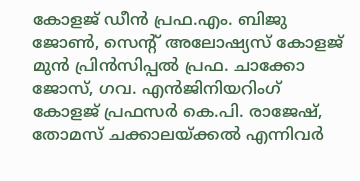കോളജ് ഡീൻ പ്രഫ.എം. ബിജു ജോൺ, സെന്റ് അലോഷ്യസ് കോളജ് മുൻ പ്രിൻസിപ്പൽ പ്രഫ. ചാക്കോ ജോസ്, ഗവ. എൻജിനിയറിംഗ് കോളജ് പ്രഫസർ കെ.പി. രാജേഷ്, തോമസ് ചക്കാലയ്ക്കൽ എന്നിവർ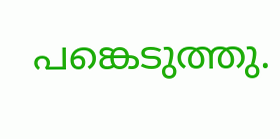പങ്കെടുത്തു.